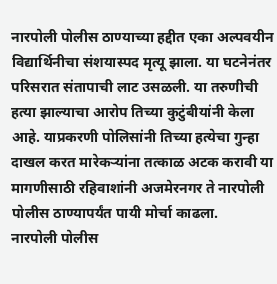नारपोली पोलीस ठाण्याच्या हद्दीत एका अल्पवयीन विद्यार्थिनीचा संशयास्पद मृत्यू झाला. या घटनेनंतर परिसरात संतापाची लाट उसळली. या तरुणीची हत्या झाल्याचा आरोप तिच्या कुटुंबीयांनी केला आहे. याप्रकरणी पोलिसांनी तिच्या हत्येचा गुन्हा दाखल करत मारेकऱ्यांना तत्काळ अटक करावी या मागणीसाठी रहिवाशांनी अजमेरनगर ते नारपोली पोलीस ठाण्यापर्यंत पायी मोर्चा काढला.
नारपोली पोलीस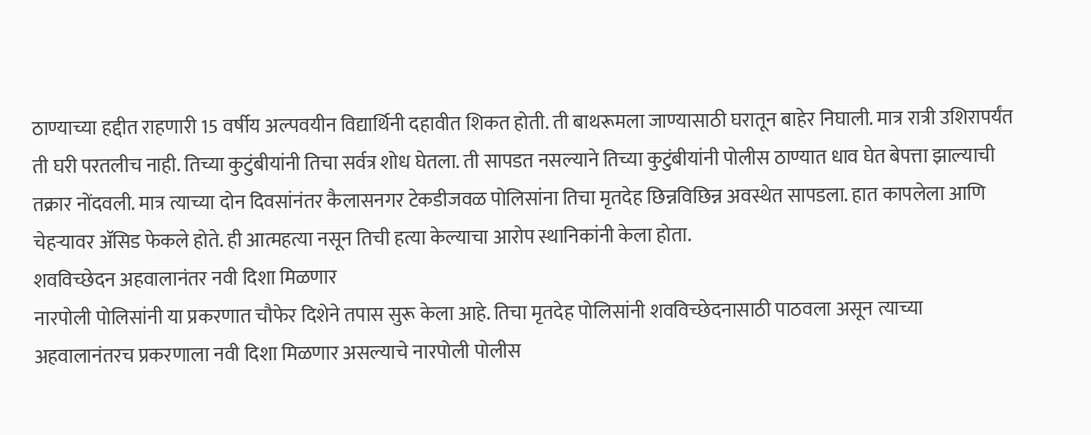ठाण्याच्या हद्दीत राहणारी 15 वर्षीय अल्पवयीन विद्यार्थिनी दहावीत शिकत होती. ती बाथरूमला जाण्यासाठी घरातून बाहेर निघाली. मात्र रात्री उशिरापर्यंत ती घरी परतलीच नाही. तिच्या कुटुंबीयांनी तिचा सर्वत्र शोध घेतला. ती सापडत नसल्याने तिच्या कुटुंबीयांनी पोलीस ठाण्यात धाव घेत बेपत्ता झाल्याची तक्रार नोंदवली. मात्र त्याच्या दोन दिवसांनंतर कैलासनगर टेकडीजवळ पोलिसांना तिचा मृतदेह छिन्नविछिन्न अवस्थेत सापडला. हात कापलेला आणि चेहऱ्यावर ॲसिड फेकले होते. ही आत्महत्या नसून तिची हत्या केल्याचा आरोप स्थानिकांनी केला होता.
शवविच्छेदन अहवालानंतर नवी दिशा मिळणार
नारपोली पोलिसांनी या प्रकरणात चौफेर दिशेने तपास सुरू केला आहे. तिचा मृतदेह पोलिसांनी शवविच्छेदनासाठी पाठवला असून त्याच्या अहवालानंतरच प्रकरणाला नवी दिशा मिळणार असल्याचे नारपोली पोलीस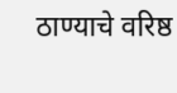ठाण्याचे वरिष्ठ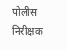पोलीस निरीक्षक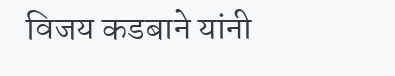विजय कडबाने यांनी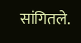सांगितले.